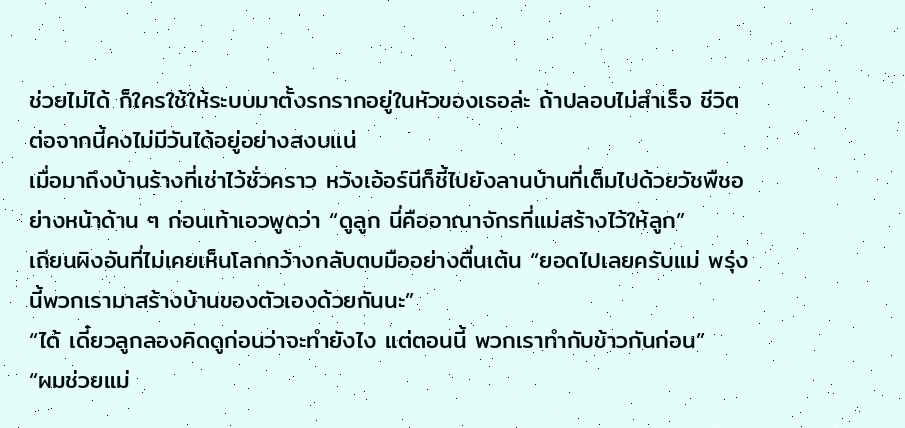ช่วยไม่ได้ ก็ใครใช้ให้ระบบมาตั้งรกรากอยู่ในหัวของเธอล่ะ ถ้าปลอบไม่สำเร็จ ชีวิตต่อจากนี้คงไม่มีวันได้อยู่อย่างสงบแน่
เมื่อมาถึงบ้านร้างที่เช่าไว้ชั่วคราว หวังเอ้อร์นีก็ชี้ไปยังลานบ้านที่เต็มไปด้วยวัชพืชอย่างหน้าด้าน ๆ ก่อนเท้าเอวพูดว่า “ดูลูก นี่คืออาณาจักรที่แม่สร้างไว้ให้ลูก”
เถียนผิงอันที่ไม่เคยเห็นโลกกว้างกลับตบมืออย่างตื่นเต้น “ยอดไปเลยครับแม่ พรุ่งนี้พวกเรามาสร้างบ้านของตัวเองด้วยกันนะ”
“ได้ เดี๋ยวลูกลองคิดดูก่อนว่าจะทำยังไง แต่ตอนนี้ พวกเราทำกับข้าวกันก่อน”
“ผมช่วยแม่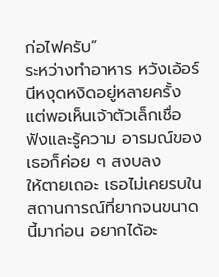ก่อไฟครับ”
ระหว่างทำอาหาร หวังเอ้อร์นีหงุดหงิดอยู่หลายครั้ง แต่พอเห็นเจ้าตัวเล็กเชื่อฟังและรู้ความ อารมณ์ของเธอก็ค่อย ๆ สงบลง
ให้ตายเถอะ เธอไม่เคยรบในสถานการณ์ที่ยากจนขนาดนี้มาก่อน อยากได้อะ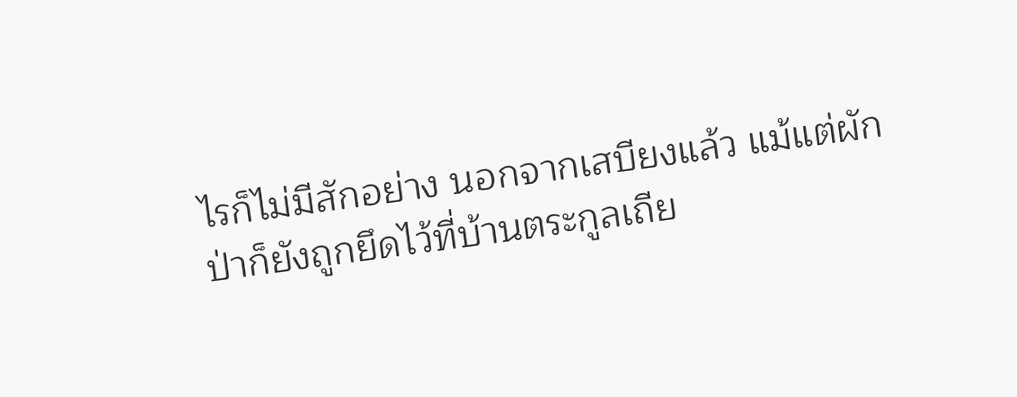ไรก็ไม่มีสักอย่าง นอกจากเสบียงแล้ว แม้แต่ผักป่าก็ยังถูกยึดไว้ที่บ้านตระกูลเถีย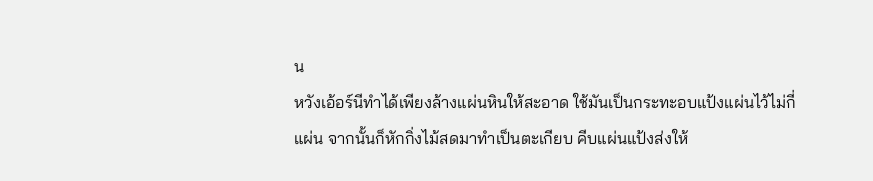น
หวังเอ้อร์นีทำได้เพียงล้างแผ่นหินให้สะอาด ใช้มันเป็นกระทะอบแป้งแผ่นไว้ไม่กี่แผ่น จากนั้นก็หักกิ่งไม้สดมาทำเป็นตะเกียบ คีบแผ่นแป้งส่งให้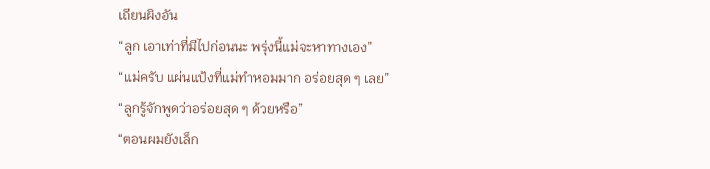เถียนผิงอัน
“ลูก เอาเท่าที่มีไปก่อนนะ พรุ่งนี้แม่จะหาทางเอง”
“แม่ครับ แผ่นแป้งที่แม่ทำหอมมาก อร่อยสุด ๆ เลย”
“ลูกรู้จักพูดว่าอร่อยสุด ๆ ด้วยหรือ”
“ตอนผมยังเล็ก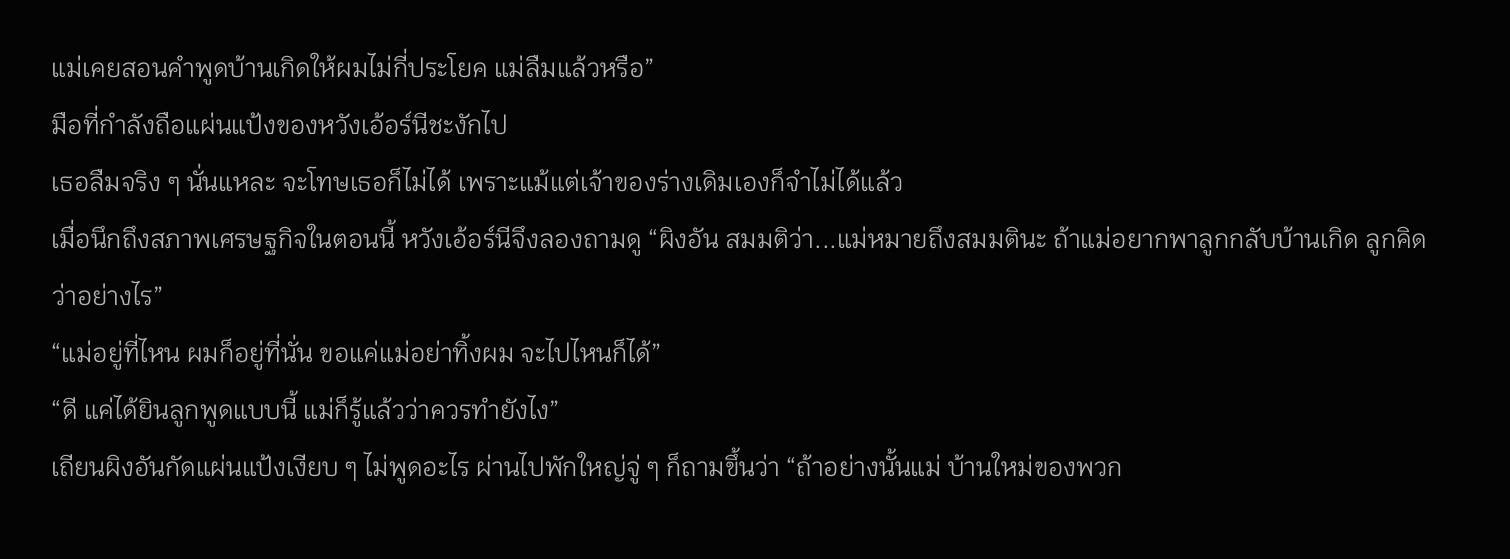แม่เคยสอนคำพูดบ้านเกิดให้ผมไม่กี่ประโยค แม่ลืมแล้วหรือ”
มือที่กำลังถือแผ่นแป้งของหวังเอ้อร์นีชะงักไป
เธอลืมจริง ๆ นั่นแหละ จะโทษเธอก็ไม่ได้ เพราะแม้แต่เจ้าของร่างเดิมเองก็จำไม่ได้แล้ว
เมื่อนึกถึงสภาพเศรษฐกิจในตอนนี้ หวังเอ้อร์นีจึงลองถามดู “ผิงอัน สมมติว่า...แม่หมายถึงสมมตินะ ถ้าแม่อยากพาลูกกลับบ้านเกิด ลูกคิดว่าอย่างไร”
“แม่อยู่ที่ไหน ผมก็อยู่ที่นั่น ขอแค่แม่อย่าทิ้งผม จะไปไหนก็ได้”
“ดี แค่ได้ยินลูกพูดแบบนี้ แม่ก็รู้แล้วว่าควรทำยังไง”
เถียนผิงอันกัดแผ่นแป้งเงียบ ๆ ไม่พูดอะไร ผ่านไปพักใหญ่จู่ ๆ ก็ถามขึ้นว่า “ถ้าอย่างนั้นแม่ บ้านใหม่ของพวก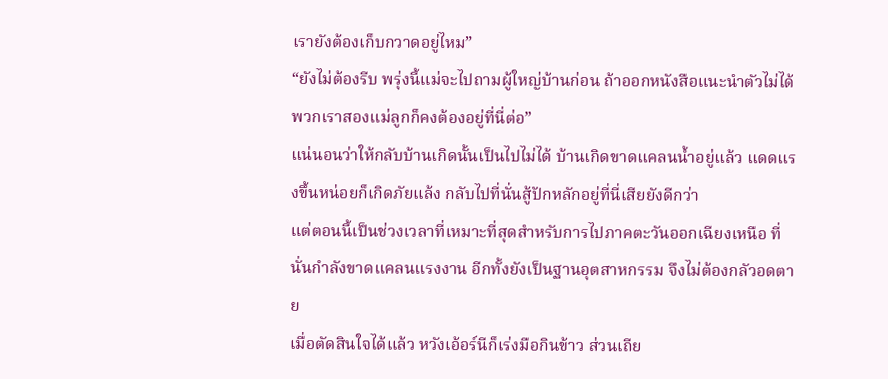เรายังต้องเก็บกวาดอยู่ไหม”
“ยังไม่ต้องรีบ พรุ่งนี้แม่จะไปถามผู้ใหญ่บ้านก่อน ถ้าออกหนังสือแนะนำตัวไม่ได้ พวกเราสองแม่ลูกก็คงต้องอยู่ที่นี่ต่อ”
แน่นอนว่าให้กลับบ้านเกิดนั้นเป็นไปไม่ได้ บ้านเกิดขาดแคลนน้ำอยู่แล้ว แดดแรงขึ้นหน่อยก็เกิดภัยแล้ง กลับไปที่นั่นสู้ปักหลักอยู่ที่นี่เสียยังดีกว่า
แต่ตอนนี้เป็นช่วงเวลาที่เหมาะที่สุดสำหรับการไปภาคตะวันออกเฉียงเหนือ ที่นั่นกำลังขาดแคลนแรงงาน อีกทั้งยังเป็นฐานอุตสาหกรรม จึงไม่ต้องกลัวอดตาย
เมื่อตัดสินใจได้แล้ว หวังเอ้อร์นีก็เร่งมือกินข้าว ส่วนเถีย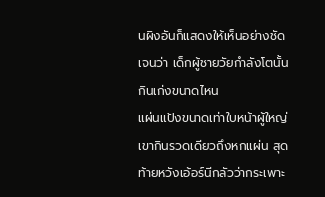นผิงอันก็แสดงให้เห็นอย่างชัดเจนว่า เด็กผู้ชายวัยกำลังโตนั้นกินเก่งขนาดไหน
แผ่นแป้งขนาดเท่าใบหน้าผู้ใหญ่ เขากินรวดเดียวถึงหกแผ่น สุดท้ายหวังเอ้อร์นีกลัวว่ากระเพาะ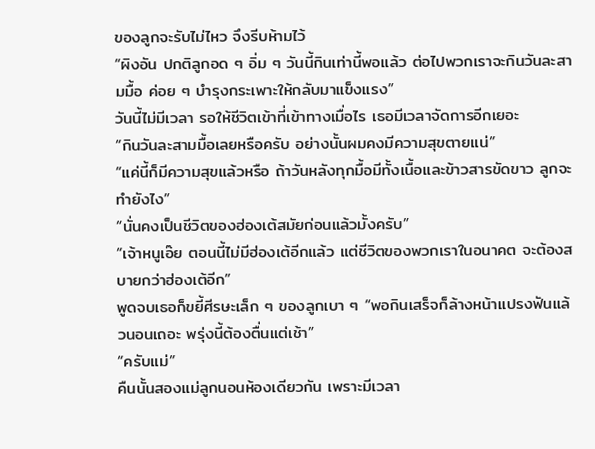ของลูกจะรับไม่ไหว จึงรีบห้ามไว้
“ผิงอัน ปกติลูกอด ๆ อิ่ม ๆ วันนี้กินเท่านี้พอแล้ว ต่อไปพวกเราจะกินวันละสามมื้อ ค่อย ๆ บำรุงกระเพาะให้กลับมาแข็งแรง”
วันนี้ไม่มีเวลา รอให้ชีวิตเข้าที่เข้าทางเมื่อไร เธอมีเวลาจัดการอีกเยอะ
“กินวันละสามมื้อเลยหรือครับ อย่างนั้นผมคงมีความสุขตายแน่”
“แค่นี้ก็มีความสุขแล้วหรือ ถ้าวันหลังทุกมื้อมีทั้งเนื้อและข้าวสารขัดขาว ลูกจะทำยังไง”
“นั่นคงเป็นชีวิตของฮ่องเต้สมัยก่อนแล้วมั้งครับ”
“เจ้าหนูเอ๊ย ตอนนี้ไม่มีฮ่องเต้อีกแล้ว แต่ชีวิตของพวกเราในอนาคต จะต้องสบายกว่าฮ่องเต้อีก”
พูดจบเธอก็ขยี้ศีรษะเล็ก ๆ ของลูกเบา ๆ “พอกินเสร็จก็ล้างหน้าแปรงฟันแล้วนอนเถอะ พรุ่งนี้ต้องตื่นแต่เช้า”
“ครับแม่”
คืนนั้นสองแม่ลูกนอนห้องเดียวกัน เพราะมีเวลา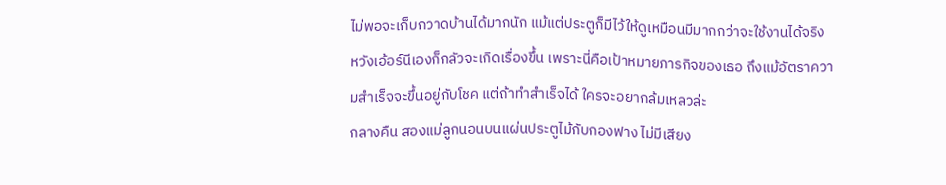ไม่พอจะเก็บกวาดบ้านได้มากนัก แม้แต่ประตูก็มีไว้ให้ดูเหมือนมีมากกว่าจะใช้งานได้จริง
หวังเอ้อร์นีเองก็กลัวจะเกิดเรื่องขึ้น เพราะนี่คือเป้าหมายภารกิจของเธอ ถึงแม้อัตราความสำเร็จจะขึ้นอยู่กับโชค แต่ถ้าทำสำเร็จได้ ใครจะอยากล้มเหลวล่ะ
กลางคืน สองแม่ลูกนอนบนแผ่นประตูไม้กับกองฟาง ไม่มีเสียง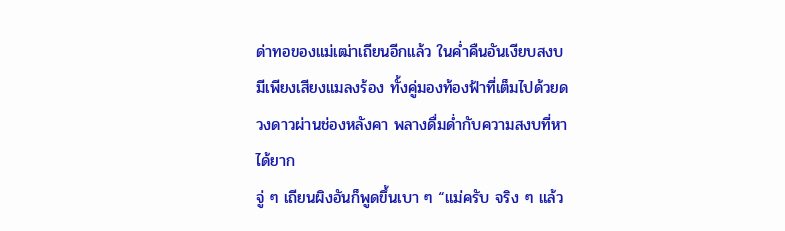ด่าทอของแม่เฒ่าเถียนอีกแล้ว ในค่ำคืนอันเงียบสงบมีเพียงเสียงแมลงร้อง ทั้งคู่มองท้องฟ้าที่เต็มไปด้วยดวงดาวผ่านช่องหลังคา พลางดื่มด่ำกับความสงบที่หาได้ยาก
จู่ ๆ เถียนผิงอันก็พูดขึ้นเบา ๆ “แม่ครับ จริง ๆ แล้ว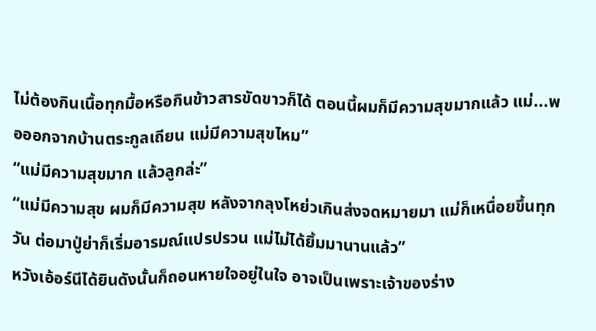ไม่ต้องกินเนื้อทุกมื้อหรือกินข้าวสารขัดขาวก็ได้ ตอนนี้ผมก็มีความสุขมากแล้ว แม่...พอออกจากบ้านตระกูลเถียน แม่มีความสุขไหม”
“แม่มีความสุขมาก แล้วลูกล่ะ”
“แม่มีความสุข ผมก็มีความสุข หลังจากลุงโหย่วเกินส่งจดหมายมา แม่ก็เหนื่อยขึ้นทุกวัน ต่อมาปู่ย่าก็เริ่มอารมณ์แปรปรวน แม่ไม่ได้ยิ้มมานานแล้ว”
หวังเอ้อร์นีได้ยินดังนั้นก็ถอนหายใจอยู่ในใจ อาจเป็นเพราะเจ้าของร่าง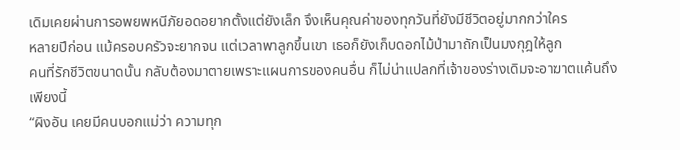เดิมเคยผ่านการอพยพหนีภัยอดอยากตั้งแต่ยังเล็ก จึงเห็นคุณค่าของทุกวันที่ยังมีชีวิตอยู่มากกว่าใคร
หลายปีก่อน แม้ครอบครัวจะยากจน แต่เวลาพาลูกขึ้นเขา เธอก็ยังเก็บดอกไม้ป่ามาถักเป็นมงกุฎให้ลูก
คนที่รักชีวิตขนาดนั้น กลับต้องมาตายเพราะแผนการของคนอื่น ก็ไม่น่าแปลกที่เจ้าของร่างเดิมจะอาฆาตแค้นถึงเพียงนี้
“ผิงอัน เคยมีคนบอกแม่ว่า ความทุก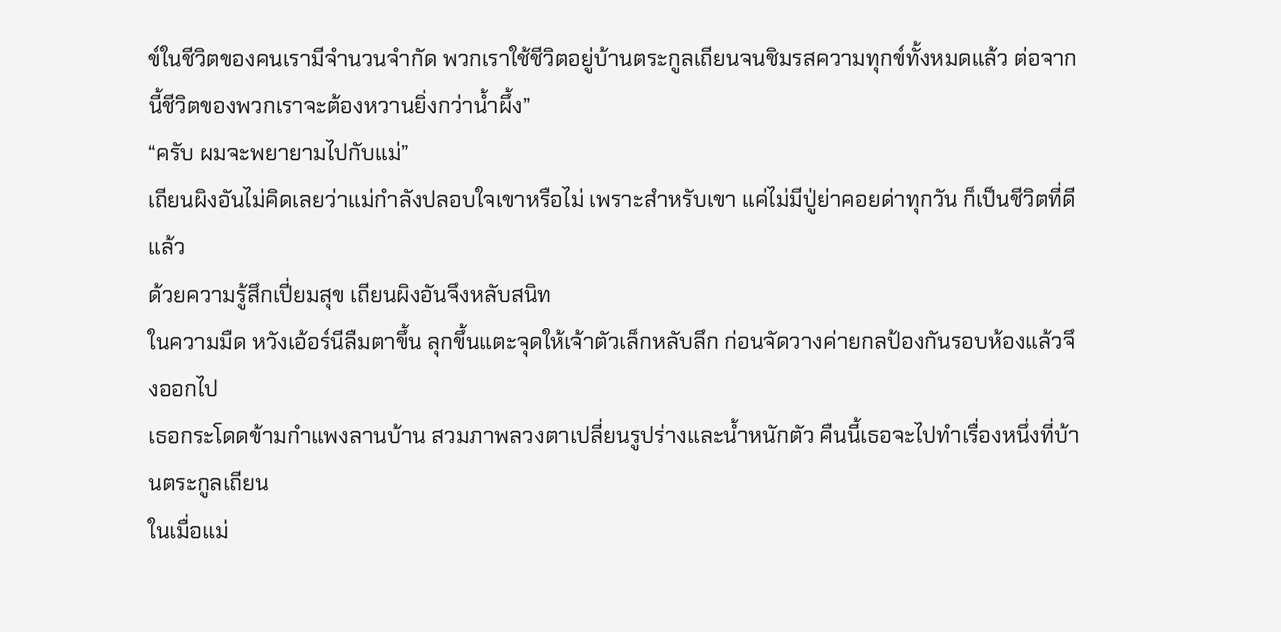ข์ในชีวิตของคนเรามีจำนวนจำกัด พวกเราใช้ชีวิตอยู่บ้านตระกูลเถียนจนชิมรสความทุกข์ทั้งหมดแล้ว ต่อจากนี้ชีวิตของพวกเราจะต้องหวานยิ่งกว่าน้ำผึ้ง”
“ครับ ผมจะพยายามไปกับแม่”
เถียนผิงอันไม่คิดเลยว่าแม่กำลังปลอบใจเขาหรือไม่ เพราะสำหรับเขา แค่ไม่มีปู่ย่าคอยด่าทุกวัน ก็เป็นชีวิตที่ดีแล้ว
ด้วยความรู้สึกเปี่ยมสุข เถียนผิงอันจึงหลับสนิท
ในความมืด หวังเอ้อร์นีลืมตาขึ้น ลุกขึ้นแตะจุดให้เจ้าตัวเล็กหลับลึก ก่อนจัดวางค่ายกลป้องกันรอบห้องแล้วจึงออกไป
เธอกระโดดข้ามกำแพงลานบ้าน สวมภาพลวงตาเปลี่ยนรูปร่างและน้ำหนักตัว คืนนี้เธอจะไปทำเรื่องหนึ่งที่บ้านตระกูลเถียน
ในเมื่อแม่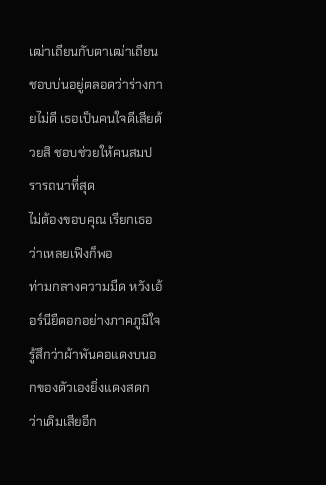เฒ่าเถียนกับตาเฒ่าเถียนชอบบ่นอยู่ตลอดว่าร่างกายไม่ดี เธอเป็นคนใจดีเสียด้วยสิ ชอบช่วยให้คนสมปรารถนาที่สุด
ไม่ต้องขอบคุณ เรียกเธอว่าเหลยเฟิงก็พอ
ท่ามกลางความมืด หวังเอ้อร์นียืดอกอย่างภาคภูมิใจ รู้สึกว่าผ้าพันคอแดงบนอกของตัวเองยิ่งแดงสดกว่าเดิมเสียอีก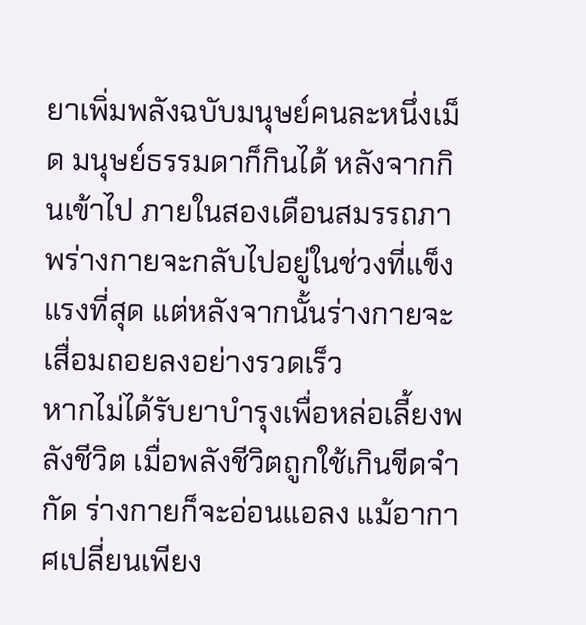ยาเพิ่มพลังฉบับมนุษย์คนละหนึ่งเม็ด มนุษย์ธรรมดาก็กินได้ หลังจากกินเข้าไป ภายในสองเดือนสมรรถภาพร่างกายจะกลับไปอยู่ในช่วงที่แข็งแรงที่สุด แต่หลังจากนั้นร่างกายจะเสื่อมถอยลงอย่างรวดเร็ว
หากไม่ได้รับยาบำรุงเพื่อหล่อเลี้ยงพลังชีวิต เมื่อพลังชีวิตถูกใช้เกินขีดจำกัด ร่างกายก็จะอ่อนแอลง แม้อากาศเปลี่ยนเพียง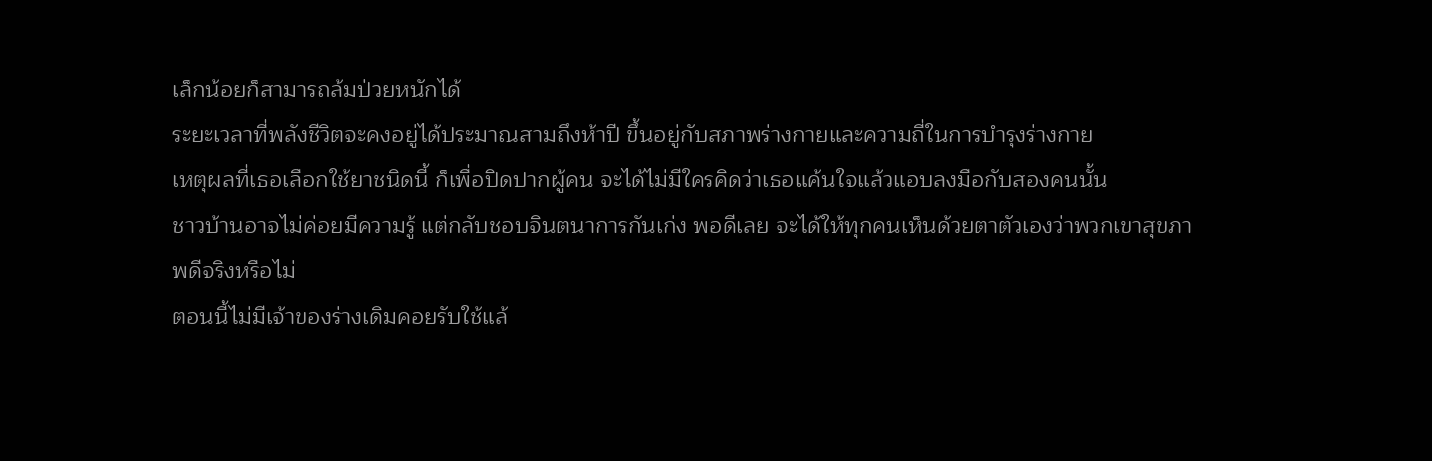เล็กน้อยก็สามารถล้มป่วยหนักได้
ระยะเวลาที่พลังชีวิตจะคงอยู่ได้ประมาณสามถึงห้าปี ขึ้นอยู่กับสภาพร่างกายและความถี่ในการบำรุงร่างกาย
เหตุผลที่เธอเลือกใช้ยาชนิดนี้ ก็เพื่อปิดปากผู้คน จะได้ไม่มีใครคิดว่าเธอแค้นใจแล้วแอบลงมือกับสองคนนั้น
ชาวบ้านอาจไม่ค่อยมีความรู้ แต่กลับชอบจินตนาการกันเก่ง พอดีเลย จะได้ให้ทุกคนเห็นด้วยตาตัวเองว่าพวกเขาสุขภาพดีจริงหรือไม่
ตอนนี้ไม่มีเจ้าของร่างเดิมคอยรับใช้แล้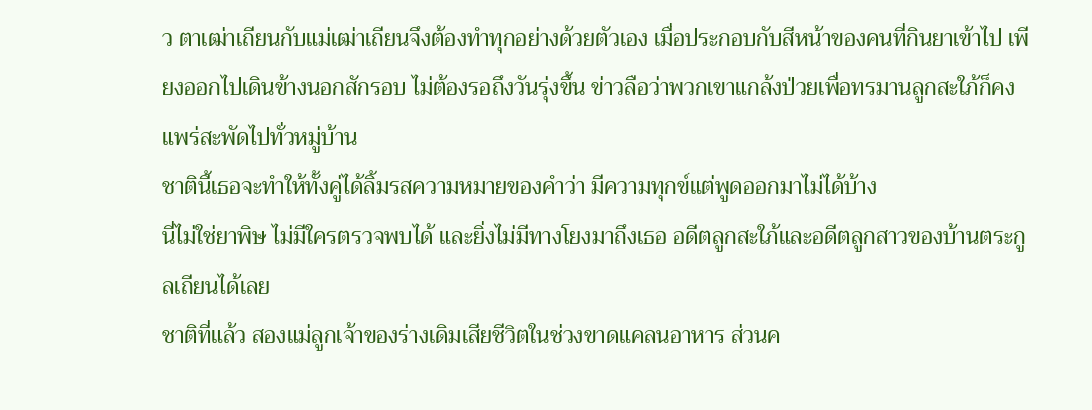ว ตาเฒ่าเถียนกับแม่เฒ่าเถียนจึงต้องทำทุกอย่างด้วยตัวเอง เมื่อประกอบกับสีหน้าของคนที่กินยาเข้าไป เพียงออกไปเดินข้างนอกสักรอบ ไม่ต้องรอถึงวันรุ่งขึ้น ข่าวลือว่าพวกเขาแกล้งป่วยเพื่อทรมานลูกสะใภ้ก็คงแพร่สะพัดไปทั่วหมู่บ้าน
ชาตินี้เธอจะทำให้ทั้งคู่ได้ลิ้มรสความหมายของคำว่า มีความทุกข์แต่พูดออกมาไม่ได้บ้าง
นี่ไม่ใช่ยาพิษ ไม่มีใครตรวจพบได้ และยิ่งไม่มีทางโยงมาถึงเธอ อดีตลูกสะใภ้และอดีตลูกสาวของบ้านตระกูลเถียนได้เลย
ชาติที่แล้ว สองแม่ลูกเจ้าของร่างเดิมเสียชีวิตในช่วงขาดแคลนอาหาร ส่วนค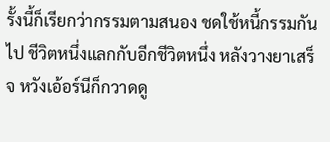รั้งนี้ก็เรียกว่ากรรมตามสนอง ชดใช้หนี้กรรมกันไป ชีวิตหนึ่งแลกกับอีกชีวิตหนึ่ง หลังวางยาเสร็จ หวังเอ้อร์นีก็กวาดดู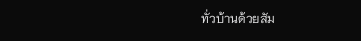ทั่วบ้านด้วยสัม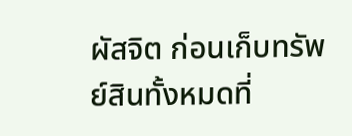ผัสจิต ก่อนเก็บทรัพย์สินทั้งหมดที่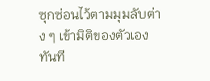ซุกซ่อนไว้ตามมุมลับต่าง ๆ เข้ามิติของตัวเองทันที